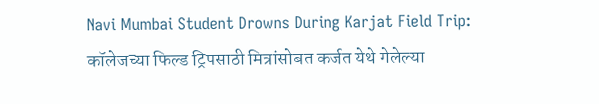Navi Mumbai Student Drowns During Karjat Field Trip: कॉलेजच्या फिल्ड ट्रिपसाठी मित्रांसोबत कर्जत येथे गेलेल्या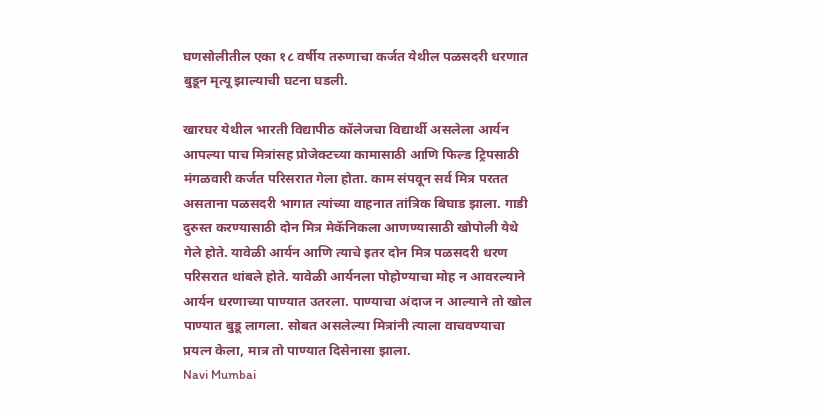घणसोलीतील एका १८ वर्षीय तरुणाचा कर्जत येथील पळसदरी धरणात बुडून मृत्यू झाल्याची घटना घडली.

खारघर येथील भारती विद्यापीठ कॉलेजचा विद्यार्थी असलेला आर्यन आपल्या पाच मित्रांसह प्रोजेक्टच्या कामासाठी आणि फिल्ड ट्रिपसाठी मंगळवारी कर्जत परिसरात गेला होता. काम संपवून सर्व मित्र परतत असताना पळसदरी भागात त्यांच्या वाहनात तांत्रिक बिघाड झाला. गाडी दुरुस्त करण्यासाठी दोन मित्र मेकॅनिकला आणण्यासाठी खोपोली येथे गेले होते. यावेळी आर्यन आणि त्याचे इतर दोन मित्र पळसदरी धरण परिसरात थांबले होते. यावेळी आर्यनला पोहोण्याचा मोह न आवरल्याने आर्यन धरणाच्या पाण्यात उतरला. पाण्याचा अंदाज न आल्याने तो खोल पाण्यात बुडू लागला. सोबत असलेल्या मित्रांनी त्याला वाचवण्याचा प्रयत्न केला, मात्र तो पाण्यात दिसेनासा झाला.
Navi Mumbai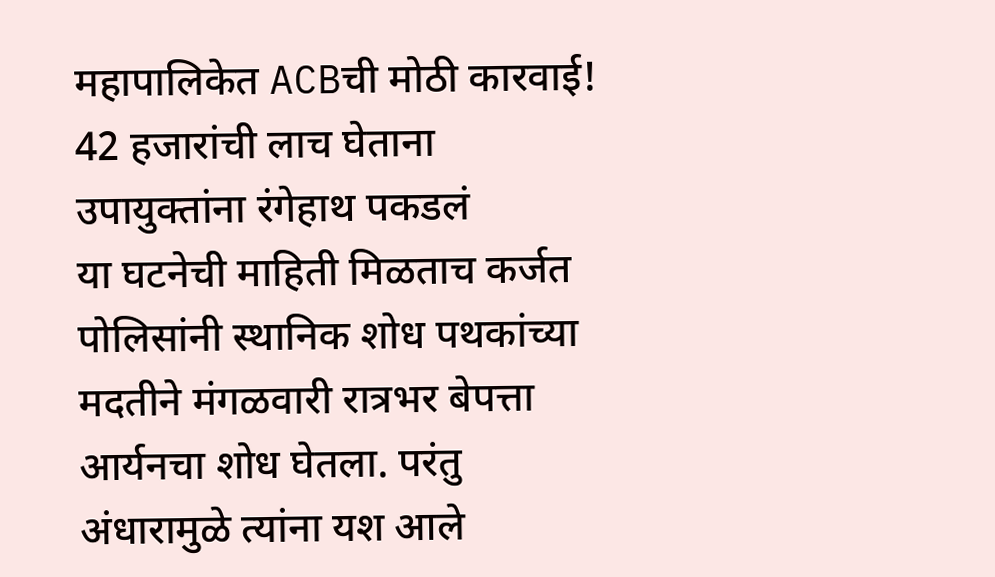महापालिकेत ACBची मोठी कारवाई! 42 हजारांची लाच घेताना उपायुक्तांना रंगेहाथ पकडलं
या घटनेची माहिती मिळताच कर्जत पोलिसांनी स्थानिक शोध पथकांच्या मदतीने मंगळवारी रात्रभर बेपत्ता आर्यनचा शोध घेतला. परंतु अंधारामुळे त्यांना यश आले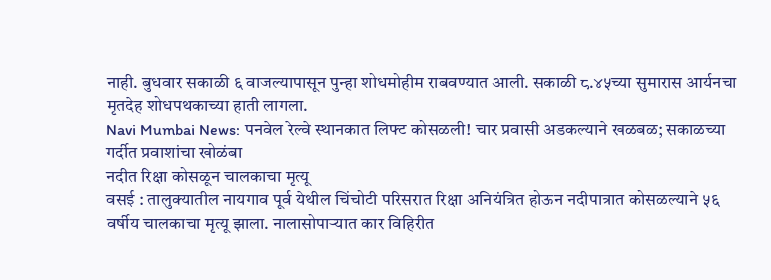नाही. बुधवार सकाळी ६ वाजल्यापासून पुन्हा शोधमोहीम राबवण्यात आली. सकाळी ८.४५च्या सुमारास आर्यनचा मृतदेह शोधपथकाच्या हाती लागला.
Navi Mumbai News: पनवेल रेल्वे स्थानकात लिफ्ट कोसळली! चार प्रवासी अडकल्याने खळबळ; सकाळच्या गर्दीत प्रवाशांचा खोळंबा
नदीत रिक्षा कोसळून चालकाचा मृत्यू
वसई : तालुक्यातील नायगाव पूर्व येथील चिंचोटी परिसरात रिक्षा अनियंत्रित होऊन नदीपात्रात कोसळल्याने ५६ वर्षीय चालकाचा मृत्यू झाला. नालासोपाऱ्यात कार विहिरीत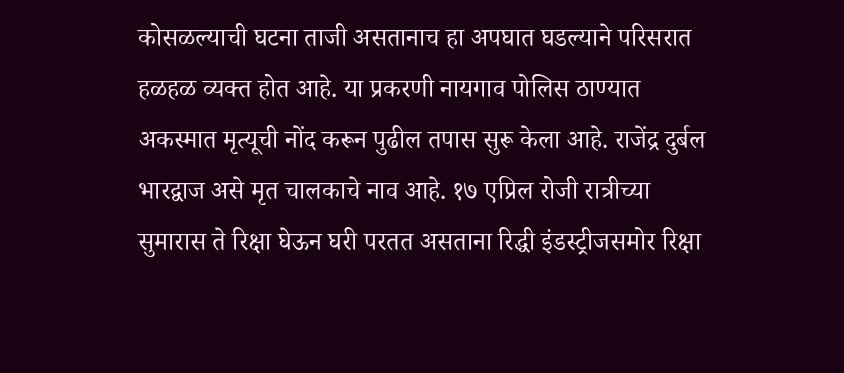कोसळल्याची घटना ताजी असतानाच हा अपघात घडल्याने परिसरात हळहळ व्यक्त होत आहे. या प्रकरणी नायगाव पोलिस ठाण्यात अकस्मात मृत्यूची नोंद करून पुढील तपास सुरू केला आहे. राजेंद्र दुर्बल भारद्वाज असे मृत चालकाचे नाव आहे. १७ एप्रिल रोजी रात्रीच्या सुमारास ते रिक्षा घेऊन घरी परतत असताना रिद्धी इंडस्ट्रीजसमोर रिक्षा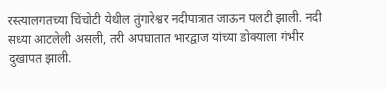रस्त्यालगतच्या चिंचोटी येथील तुंगारेश्वर नदीपात्रात जाऊन पलटी झाली. नदी सध्या आटलेली असली, तरी अपघातात भारद्वाज यांच्या डोक्याला गंभीर दुखापत झाली.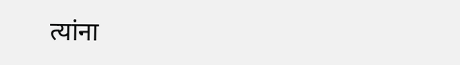त्यांना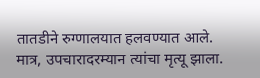तातडीने रुग्णालयात हलवण्यात आले. मात्र, उपचारादरम्यान त्यांचा मृत्यू झाला.